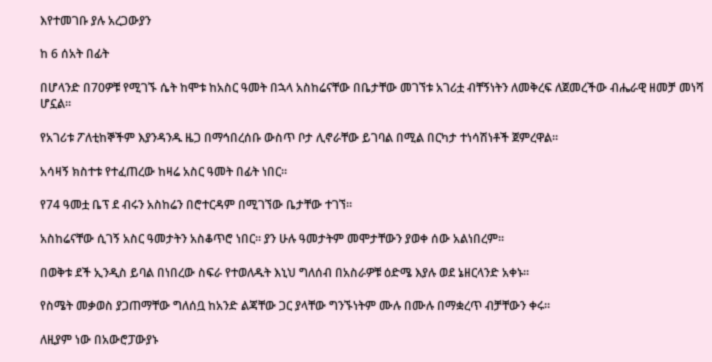እየተመገቡ ያሉ አረጋውያን

ከ 6 ሰአት በፊት

በሆላንድ በ70ዎቹ የሚገኙ ሴት ከሞቱ ከአስር ዓመት በኋላ አስከሬናቸው በቤታቸው መገኘቱ አገሪቷ ብቸኝነትን ለመቅረፍ ለጀመረችው ብሔራዊ ዘመቻ መነሻ ሆኗል።

የአገሪቱ ፖለቲከኞችም እያንዳንዱ ዜጋ በማኅበረሰቡ ውስጥ ቦታ ሊኖራቸው ይገባል በሚል በርካታ ተነሳሽነቶች ጀምረዋል።

አሳዛኝ ክስተቱ የተፈጠረው ከዛሬ አስር ዓመት በፊት ነበር።

የ74 ዓመቷ ቤፕ ደ ብሩን አስከሬን በሮተርዳም በሚገኘው ቤታቸው ተገኘ።

አስከሬናቸው ሲገኝ አስር ዓመታትን አስቆጥሮ ነበር። ያን ሁሉ ዓመታትም መሞታቸውን ያወቀ ሰው አልነበረም።

በወቅቱ ደች ኢንዲስ ይባል በነበረው ስፍራ የተወለዱት እኒህ ግለሰብ በአስራዎቹ ዕድሜ እያሉ ወደ ኔዘርላንድ አቀኑ።

የስሜት መቃወስ ያጋጠማቸው ግለሰቧ ከአንድ ልጃቸው ጋር ያላቸው ግንኙነትም ሙሉ በሙሉ በማቋረጥ ብቻቸውን ቀሩ።

ለዚያም ነው በአውሮፓውያኑ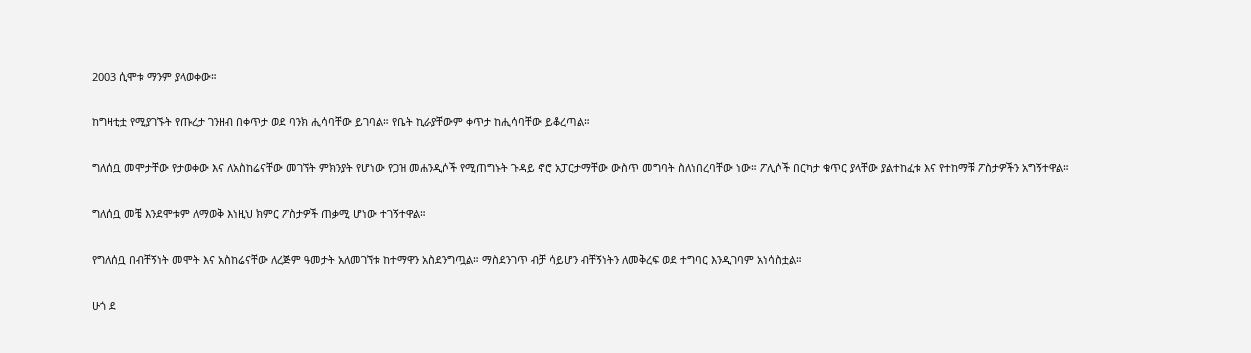2003 ሲሞቱ ማንም ያላወቀው።

ከግዛቲቷ የሚያገኙት የጡረታ ገንዘብ በቀጥታ ወደ ባንክ ሒሳባቸው ይገባል። የቤት ኪራያቸውም ቀጥታ ከሒሳባቸው ይቆረጣል።

ግለሰቧ መሞታቸው የታወቀው እና ለአስከሬናቸው መገኘት ምክንያት የሆነው የጋዝ መሐንዲሶች የሚጠግኑት ጉዳይ ኖሮ አፓርታማቸው ውስጥ መግባት ስለነበረባቸው ነው። ፖሊሶች በርካታ ቁጥር ያላቸው ያልተከፈቱ እና የተከማቹ ፖስታዎችን አግኝተዋል።

ግለሰቧ መቼ እንደሞቱም ለማወቅ እነዚህ ክምር ፖስታዎች ጠቃሚ ሆነው ተገኝተዋል።

የግለሰቧ በብቸኝነት መሞት እና አስከሬናቸው ለረጅም ዓመታት አለመገኘቱ ከተማዋን አስደንግጧል። ማስደንገጥ ብቻ ሳይሆን ብቸኝነትን ለመቅረፍ ወደ ተግባር እንዲገባም አነሳስቷል።

ሁጎ ደ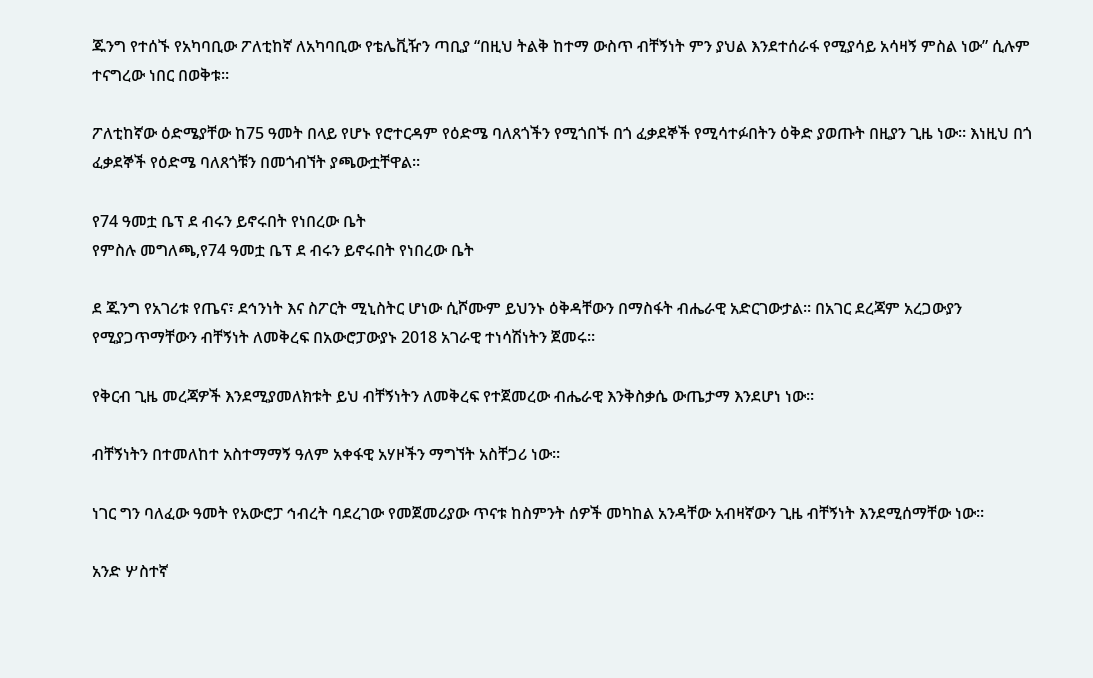ጁንግ የተሰኙ የአካባቢው ፖለቲከኛ ለአካባቢው የቴሌቪዥን ጣቢያ “በዚህ ትልቅ ከተማ ውስጥ ብቸኝነት ምን ያህል እንደተሰራፋ የሚያሳይ አሳዛኝ ምስል ነው” ሲሉም ተናግረው ነበር በወቅቱ።

ፖለቲከኛው ዕድሜያቸው ከ75 ዓመት በላይ የሆኑ የሮተርዳም የዕድሜ ባለጸጎችን የሚጎበኙ በጎ ፈቃደኞች የሚሳተፉበትን ዕቅድ ያወጡት በዚያን ጊዜ ነው። እነዚህ በጎ ፈቃደኞች የዕድሜ ባለጸጎቹን በመጎብኘት ያጫውቷቸዋል።

የ74 ዓመቷ ቤፕ ደ ብሩን ይኖሩበት የነበረው ቤት
የምስሉ መግለጫ,የ74 ዓመቷ ቤፕ ደ ብሩን ይኖሩበት የነበረው ቤት

ደ ጁንግ የአገሪቱ የጤና፣ ደኅንነት እና ስፖርት ሚኒስትር ሆነው ሲሾሙም ይህንኑ ዕቅዳቸውን በማስፋት ብሔራዊ አድርገውታል። በአገር ደረጃም አረጋውያን የሚያጋጥማቸውን ብቸኝነት ለመቅረፍ በአውሮፓውያኑ 2018 አገራዊ ተነሳሽነትን ጀመሩ።

የቅርብ ጊዜ መረጃዎች እንደሚያመለክቱት ይህ ብቸኝነትን ለመቅረፍ የተጀመረው ብሔራዊ እንቅስቃሴ ውጤታማ እንደሆነ ነው።

ብቸኝነትን በተመለከተ አስተማማኝ ዓለም አቀፋዊ አሃዞችን ማግኘት አስቸጋሪ ነው።

ነገር ግን ባለፈው ዓመት የአውሮፓ ኅብረት ባደረገው የመጀመሪያው ጥናቱ ከስምንት ሰዎች መካከል አንዳቸው አብዛኛውን ጊዜ ብቸኝነት እንደሚሰማቸው ነው።

አንድ ሦስተኛ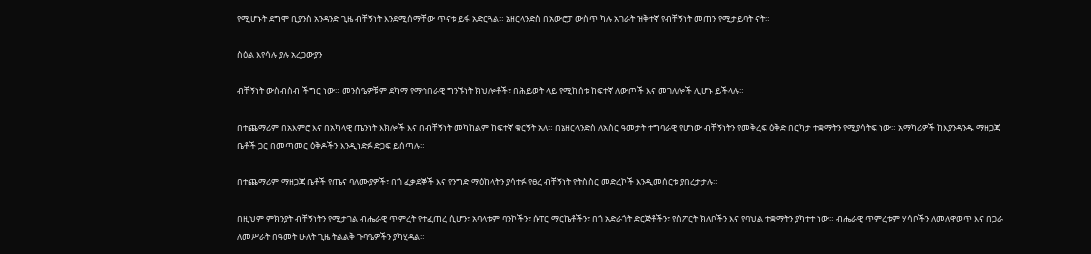የሚሆኑት ደግሞ ቢያንስ አንዳንድ ጊዜ ብቸኝነት እንደሚሰማቸው ጥናቱ ይፋ አድርጓል። ኔዘርላንድስ በአውሮፓ ውስጥ ካሉ አገራት ዝቅተኛ የብቸኝነት መጠን የሚታይባት ናት።

ስዕል እየሳሉ ያሉ አረጋውያን

ብቸኝነት ውስብስብ ችግር ነው። መንስዔዎቹም ደካማ የማኅበራዊ ግንኙነት ክህሎቶች፣ በሕይወት ላይ የሚከሰቱ ከፍተኛ ለውጦች እና መገለሎች ሊሆኑ ይችላሉ።

በተጨማሪም በአእምሮ እና በአካላዊ ጤንነት እክሎች እና በብቸኝነት መካከልም ከፍተኛ ቁርኝት አለ። በኔዘርላንድስ ለአስር ዓመታት ተግባራዊ የሆነው ብቸኝነትን የመቅረፍ ዕቅድ በርካታ ተቋማትን የሚያሳትፍ ነው። አማካሪዎች ከእያንዳንዱ ማዘጋጃ ቤቶች ጋር በመጣመር ዕቅዶችን እንዲነድፉ ድጋፍ ይሰጣሉ።

በተጨማሪም ማዘጋጃ ቤቶች የጤና ባለሙያዎች፣ በጎ ፈቃደኞች እና የንግድ ማዕከላትን ያሳተፉ የፀረ ብቸኝነት የትስስር መድረኮች እንዲመሰርቱ ያበረታታሉ።

በዚህም ምክንያት ብቸኝነትን የሚታገል ብሔራዊ ጥምረት የተፈጠረ ሲሆን፣ አባላቱም ባንኮችን፣ ሱፐር ማርኬቶችን፣ በጎ አድራጎት ድርጅቶችን፣ የስፖርት ክለቦችን እና የባህል ተቋማትን ያካተተ ነው። ብሔራዊ ጥምረቱም ሃሳቦችን ለመለዋወጥ እና በጋራ ለመሥራት በዓመት ሁለት ጊዜ ትልልቅ ጉባዔዎችን ያካሂዳል።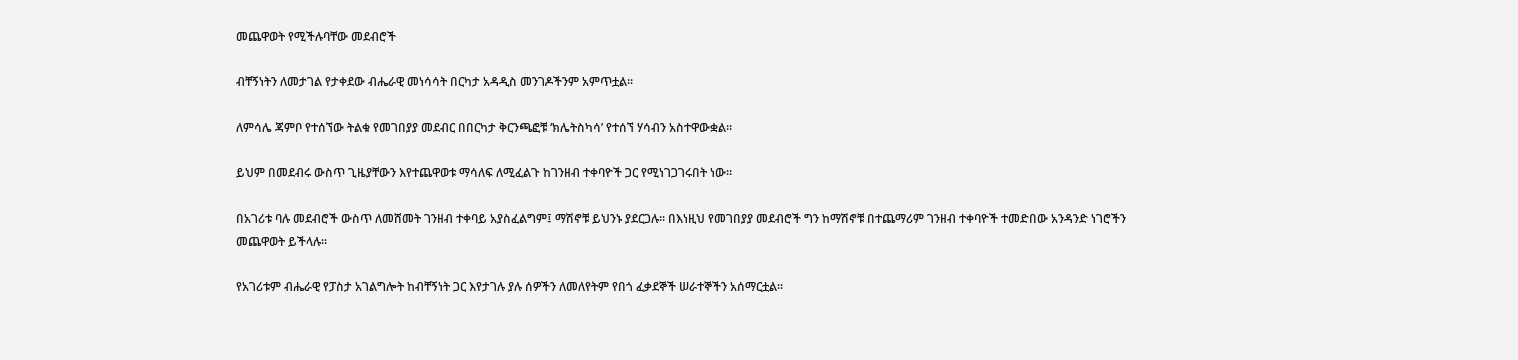መጨዋወት የሚችሉባቸው መደብሮች

ብቸኝነትን ለመታገል የታቀደው ብሔራዊ መነሳሳት በርካታ አዳዲስ መንገዶችንም አምጥቷል።

ለምሳሌ ጃምቦ የተሰኘው ትልቁ የመገበያያ መደብር በበርካታ ቅርንጫፎቹ ‘ክሌትስካሳ’ የተሰኘ ሃሳብን አስተዋውቋል።

ይህም በመደብሩ ውስጥ ጊዜያቸውን እየተጨዋወቱ ማሳለፍ ለሚፈልጉ ከገንዘብ ተቀባዮች ጋር የሚነገጋገሩበት ነው።

በአገሪቱ ባሉ መደብሮች ውስጥ ለመሸመት ገንዘብ ተቀባይ አያስፈልግም፤ ማሽኖቹ ይህንኑ ያደርጋሉ። በእነዚህ የመገበያያ መደብሮች ግን ከማሽኖቹ በተጨማሪም ገንዘብ ተቀባዮች ተመድበው አንዳንድ ነገሮችን መጨዋወት ይችላሉ።

የአገሪቱም ብሔራዊ የፓስታ አገልግሎት ከብቸኝነት ጋር እየታገሉ ያሉ ሰዎችን ለመለየትም የበጎ ፈቃደኞች ሠራተኞችን አሰማርቷል።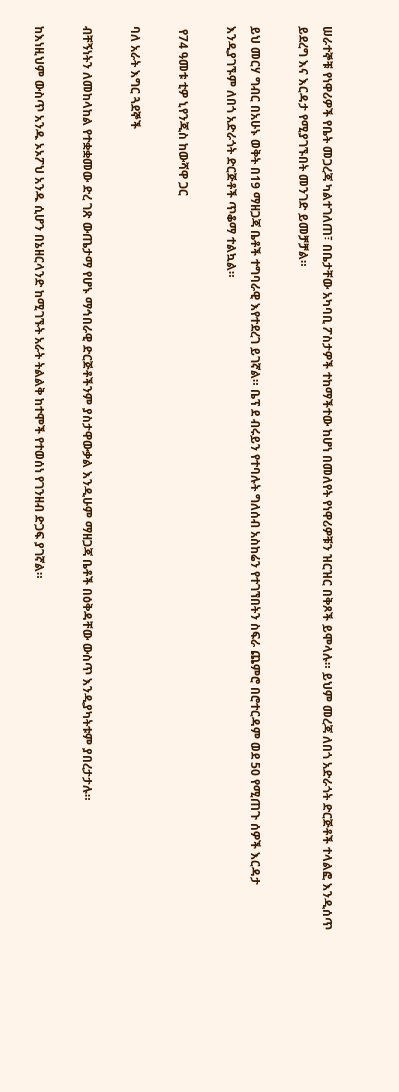ሠራተኞቹ የነዋሪዎች የቤት መጋረጃ ካልተገለጠ፣ በቤታቸው አካባቢ ፖስታዎች ተከማችተው ከሆነ በመለየት የነዋሪዎቹን ዝርዝር በቅጾች ይሞላሉ። ይህም መረጃ ለበጎ አድራጎት ድርጅቶች ተላልፎ እንዲሰጥ ይደረግ እና እርዳታ የሚያገኙበት መንገድ ይመቻቻል።

ይህ መርሃ ግብር በአሁኑ ወቅት በ19 ማዘጋጃ ቤቶች ተግባራዊ እየተደረገ ይገኛል። ቤፕ ደ ብሩይን የተባሉት ግለሰብ አስከሬን የተገኘበትን ስፍራ ጨምሮ በሮተርዳም ወደ 50 የሚጠጉ ሰዎች እርዳታ እንዲያገኙም ለበጎ አድራጎት ድርጅቶች ጥቆማ ተልኳል።

 የ74 ዓመቱ ቲዎ ኒየንጂስ ከውሻዋ ጋር

ባለ አራት እግር ጓደኞች

ብቸኝነትን ለመከላከል የተቋቋመው ድረ ገጽ ውጤታማ የሆኑ ማኅበራዊ ድርጅቶችንም ያስታዋውቃል እንዲሁም ማዘጋጃ ቤቶች በዕቅዳቸው ውስጥ እንዲያካትቱም ያበረታታሉ።

ከእነዚህም ውስጥ አንዱ ኦኦፖህ አንዱ ሲሆን በኔዘርላንድ ከሚገኙት አራት ትልልቅ ከተሞች የተወሰነ የገንዘብ ድጋፍ ያገኛል።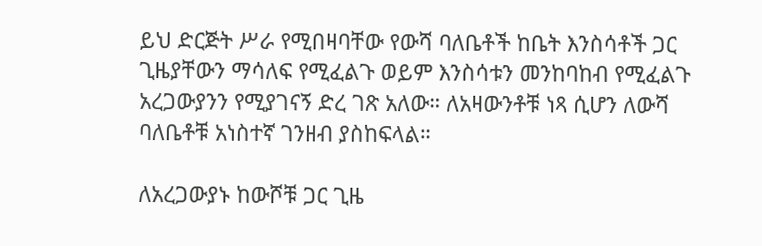ይህ ድርጅት ሥራ የሚበዛባቸው የውሻ ባለቤቶች ከቤት እንስሳቶች ጋር ጊዜያቸውን ማሳለፍ የሚፈልጉ ወይም እንስሳቱን መንከባከብ የሚፈልጉ አረጋውያንን የሚያገናኝ ድረ ገጽ አለው። ለአዛውንቶቹ ነጻ ሲሆን ለውሻ ባለቤቶቹ አነስተኛ ገንዘብ ያስከፍላል።

ለአረጋውያኑ ከውሾቹ ጋር ጊዜ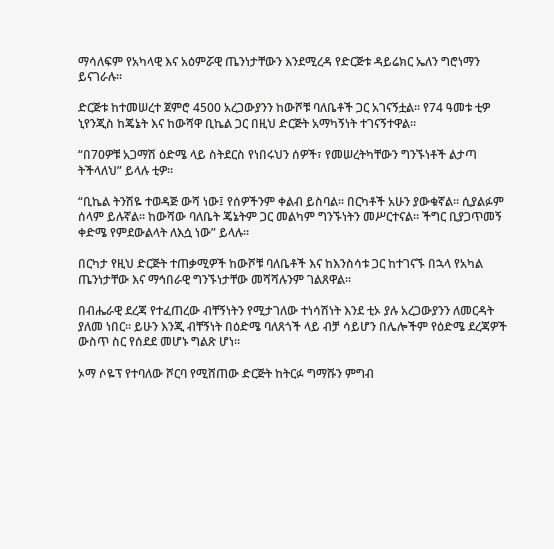ማሳለፍም የአካላዊ እና አዕምሯዊ ጤንነታቸውን እንደሚረዳ የድርጅቱ ዳይሬክር ኤለን ግሮነማን ይናገራሉ።

ድርጅቱ ከተመሠረተ ጀምሮ 4500 አረጋውያንን ከውሾቹ ባለቤቶች ጋር አገናኝቷል። የ74 ዓመቱ ቲዎ ኒየንጂስ ከጄኔት እና ከውሻዋ ቢኬል ጋር በዚህ ድርጅት አማካኝነት ተገናኝተዋል።

“በ70ዎቹ አጋማሽ ዕድሜ ላይ ስትደርስ የነበሩህን ሰዎች፣ የመሠረትካቸውን ግንኙነቶች ልታጣ ትችላለህ” ይላሉ ቲዎ።

“ቢኬል ትንሽዬ ተወዳጅ ውሻ ነው፤ የሰዎችንም ቀልብ ይስባል። በርካቶች አሁን ያውቁኛል። ሲያልፉም ሰላም ይሉኛል። ከውሻው ባለቤት ጄኔትም ጋር መልካም ግንኙነትን መሥርተናል። ችግር ቢያጋጥመኝ ቀድሜ የምደውልላት ለእሷ ነው” ይላሉ።

በርካታ የዚህ ድርጅት ተጠቃሚዎች ከውሾቹ ባለቤቶች እና ከእንስሳቱ ጋር ከተገናኙ በኋላ የአካል ጤንነታቸው እና ማኅበራዊ ግንኙነታቸው መሻሻሉንም ገልጸዋል።

በብሔራዊ ደረጃ የተፈጠረው ብቸኝነትን የሚታገለው ተነሳሽነት እንደ ቲኦ ያሉ አረጋውያንን ለመርዳት ያለመ ነበር። ይሁን እንጂ ብቸኝነት በዕድሜ ባለጸጎች ላይ ብቻ ሳይሆን በሌሎችም የዕድሜ ደረጃዎች ውስጥ ስር የሰደደ መሆኑ ግልጽ ሆነ።

ኦማ ሶዬፕ የተባለው ሾርባ የሚሸጠው ድርጅት ከትርፉ ግማሹን ምግብ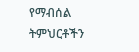የማብሰል ትምህርቶችን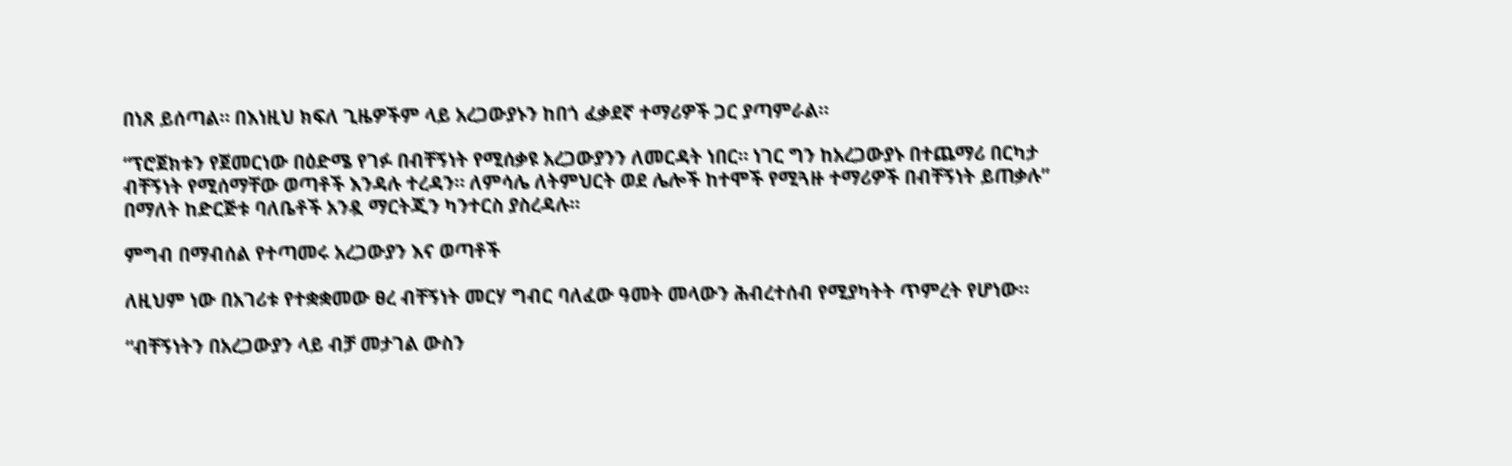በነጸ ይሰጣል። በእነዚህ ክፍለ ጊዜዎችም ላይ አረጋውያኑን ከበጎ ፈቃደኛ ተማሪዎች ጋር ያጣምራል።

“ፕሮጀክቱን የጀመርነው በዕድሜ የገፉ በብቸኝነት የሚሰቃዩ አረጋውያንን ለመርዳት ነበር። ነገር ግን ከአረጋውያኑ በተጨማሪ በርካታ ብቸኝነት የሚሰማቸው ወጣቶች እንዳሉ ተረዳን። ለምሳሌ ለትምህርት ወደ ሌሎች ከተሞች የሚጓዙ ተማሪዎች በብቸኝነት ይጠቃሉ” በማለት ከድርጅቱ ባለቤቶች አንዷ ማርትጂን ካንተርስ ያስረዳሉ።

ምግብ በማብሰል የተጣመሩ አረጋውያን እና ወጣቶች

ለዚህም ነው በአገሪቱ የተቋቋመው ፀረ ብቸኝነት መርሃ ግብር ባለፈው ዓመት መላውን ሕብረተሰብ የሚያካትት ጥምረት የሆነው።

“ብቸኝነትን በአረጋውያን ላይ ብቻ መታገል ውስን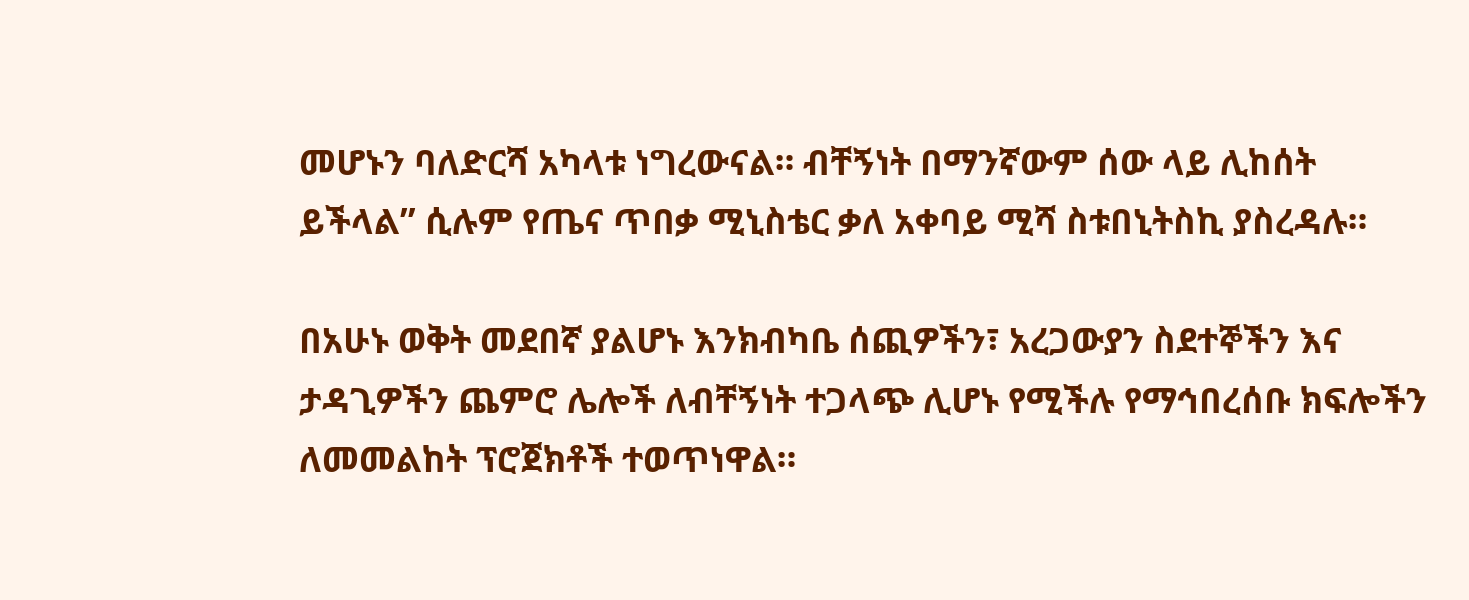መሆኑን ባለድርሻ አካላቱ ነግረውናል። ብቸኝነት በማንኛውም ሰው ላይ ሊከሰት ይችላል” ሲሉም የጤና ጥበቃ ሚኒስቴር ቃለ አቀባይ ሚሻ ስቱበኒትስኪ ያስረዳሉ።

በአሁኑ ወቅት መደበኛ ያልሆኑ እንክብካቤ ሰጪዎችን፣ አረጋውያን ስደተኞችን እና ታዳጊዎችን ጨምሮ ሌሎች ለብቸኝነት ተጋላጭ ሊሆኑ የሚችሉ የማኅበረሰቡ ክፍሎችን ለመመልከት ፕሮጀክቶች ተወጥነዋል።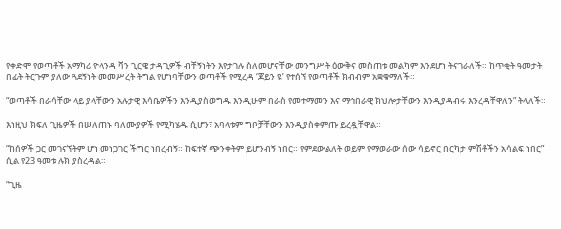የቀድሞ የወጣቶች አማካሪ ዮላንዳ ቫን ጊርዌ ታዳጊዎች ብቸኝነትን እየታገሉ ስለመሆናቸው መንግሥት ዕውቅና መስጠቱ መልካም እንደሆነ ትናገራለች። ከጥቂት ዓመታት በፊት ትርጉም ያለው ጓደኝነት መመሥረት ትግል የሆነባቸውን ወጣቶች የሚረዳ ‘ጆይን ዩ’ የተሰኘ የወጣቶች ክብብም አቋቁማለች።

“ወጣቶች በራሳቸው ላይ ያላቸውን አሉታዊ እሳቤዎችን እንዲያስወግዱ እንዲሁም በራስ የመተማመን እና ማኅበራዊ ክህሎታቸውን እንዲያዳብሩ እንረዳቸዋለን” ትላለች።

እነዚህ ክፍለ ጊዜዎች በሠለጠኑ ባለሙያዎች የሚካሄዱ ሲሆን፣ አባላቱም ግቦቻቸውን እንዲያስቀምጡ ይረዷቸዋል።

“ከሰዎች ጋር መገናኘትም ሆነ መነጋገር ችግር ነበረብኝ። ከፍተኛ ጭንቀትም ይሆንብኝ ነበር። የምደውልለት ወይም የማወራው ሰው ሳይኖር በርካታ ምሽቶችን አሳልፍ ነበር” ሲል የ23 ዓመቱ ሉክ ያስረዳል።

“ጊዜ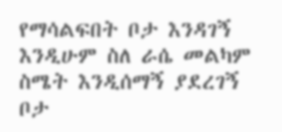የማሳልፍበት ቦታ እንዳገኝ እንዲሁም ስለ ራሴ መልካም ስሜት እንዲሰማኝ ያደረገኝ ቦታ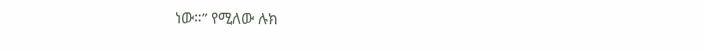ነው።” የሚለው ሉክ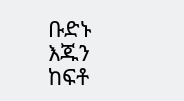ቡድኑ እጁን ከፍቶ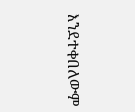እንደተቀበለውም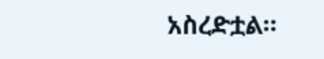አስረድቷል።